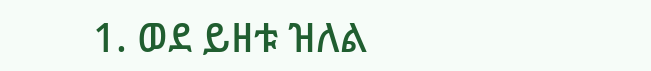1. ወደ ይዘቱ ዝለል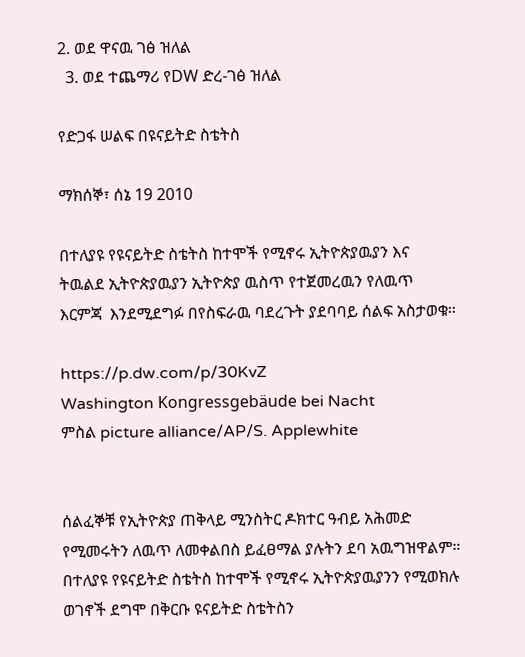2. ወደ ዋናዉ ገፅ ዝለል
  3. ወደ ተጨማሪ የDW ድረ-ገፅ ዝለል

የድጋፋ ሠልፍ በዩናይትድ ስቴትስ

ማክሰኞ፣ ሰኔ 19 2010

በተለያዩ የዩናይትድ ስቴትስ ከተሞች የሚኖሩ ኢትዮጵያዉያን እና ትዉልደ ኢትዮጵያዉያን ኢትዮጵያ ዉስጥ የተጀመረዉን የለዉጥ እርምጃ  እንደሚደግፉ በየስፍራዉ ባደረጉት ያደባባይ ሰልፍ አስታወቁ።

https://p.dw.com/p/30KvZ
Washington Kongressgebäude bei Nacht
ምስል picture alliance/AP/S. Applewhite


ሰልፈኞቹ የኢትዮጵያ ጠቅላይ ሚንስትር ዶክተር ዓብይ አሕመድ የሚመሩትን ለዉጥ ለመቀልበስ ይፈፀማል ያሉትን ደባ አዉግዝዋልም። በተለያዩ የዩናይትድ ስቴትስ ከተሞች የሚኖሩ ኢትዮጵያዉያንን የሚወክሉ ወገኖች ደግሞ በቅርቡ ዩናይትድ ስቴትስን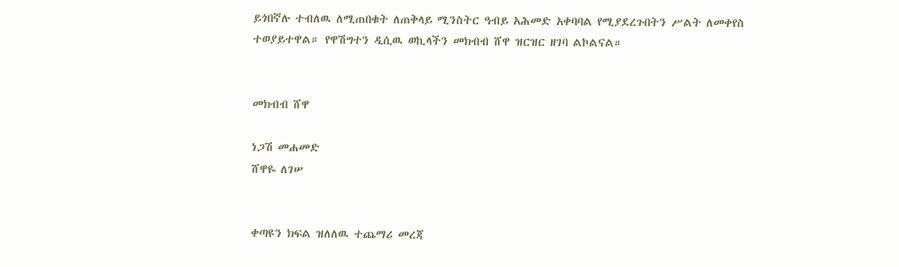ይጎበኛሉ ተብለዉ ለሚጠበቁት ለጠቅላይ ሚንስትር ዓብይ አሕመድ አቀባባል የሚያደረጉበትን ሥልት ለመቀየስ ተወያይተዋል። የዋሽግተን ዲሲዉ ወኪላችን መክብብ ሸዋ ዝርዝር ዘገባ ልኮልናል።


መክብብ ሸዋ

ነጋሽ መሐመድ
ሸዋዬ ለገሠ


ቀጣዩን ክፍል ዝለለዉ ተጨማሪ መረጃ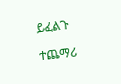ይፈልጉ

ተጨማሪ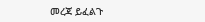መረጃ ይፈልጉ